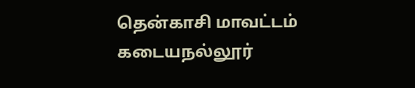தென்காசி மாவட்டம் கடையநல்லூர்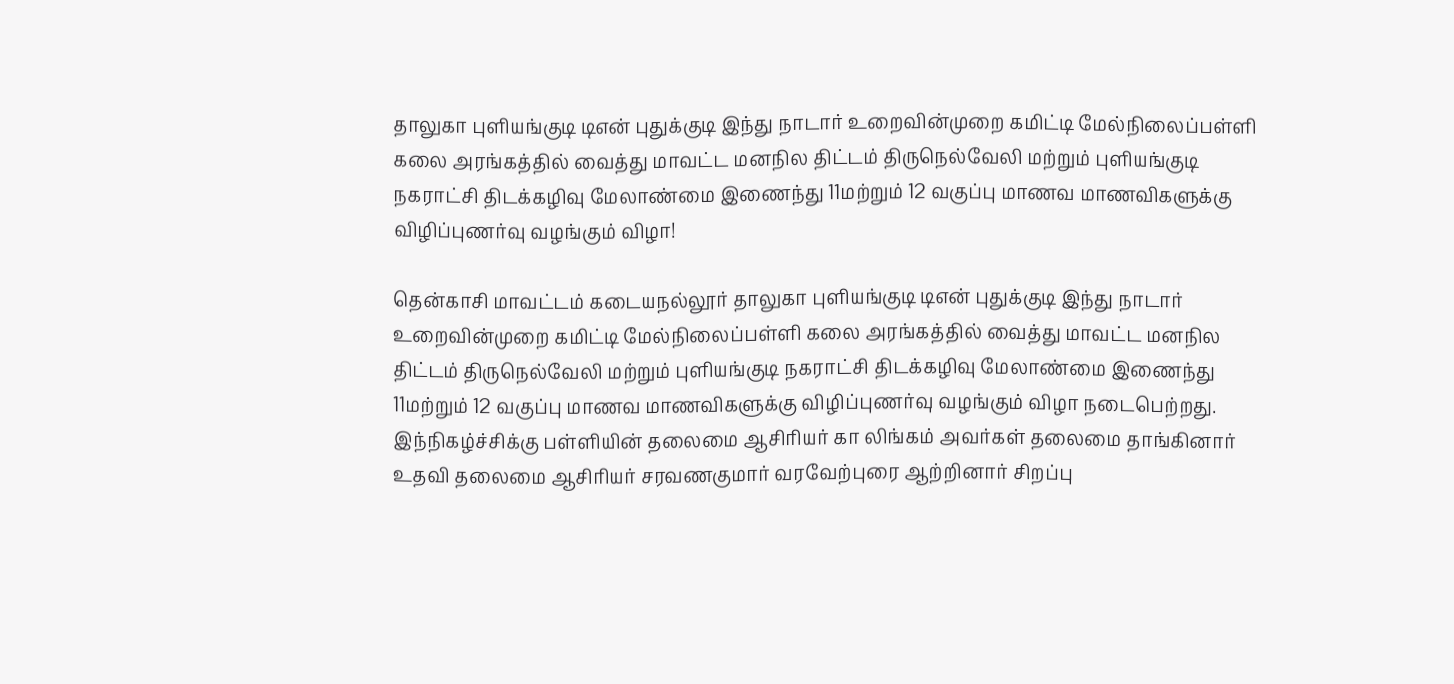தாலுகா புளியங்குடி டிஎன் புதுக்குடி இந்து நாடார் உறைவின்முறை கமிட்டி மேல்நிலைப்பள்ளி கலை அரங்கத்தில் வைத்து மாவட்ட மனநில திட்டம் திருநெல்வேலி மற்றும் புளியங்குடி நகராட்சி திடக்கழிவு மேலாண்மை இணைந்து 11மற்றும் 12 வகுப்பு மாணவ மாணவிகளுக்கு விழிப்புணர்வு வழங்கும் விழா!

தென்காசி மாவட்டம் கடையநல்லூர் தாலுகா புளியங்குடி டிஎன் புதுக்குடி இந்து நாடார் உறைவின்முறை கமிட்டி மேல்நிலைப்பள்ளி கலை அரங்கத்தில் வைத்து மாவட்ட மனநில திட்டம் திருநெல்வேலி மற்றும் புளியங்குடி நகராட்சி திடக்கழிவு மேலாண்மை இணைந்து 11மற்றும் 12 வகுப்பு மாணவ மாணவிகளுக்கு விழிப்புணர்வு வழங்கும் விழா நடைபெற்றது.
இந்நிகழ்ச்சிக்கு பள்ளியின் தலைமை ஆசிரியர் கா லிங்கம் அவர்கள் தலைமை தாங்கினார் உதவி தலைமை ஆசிரியர் சரவணகுமார் வரவேற்புரை ஆற்றினார் சிறப்பு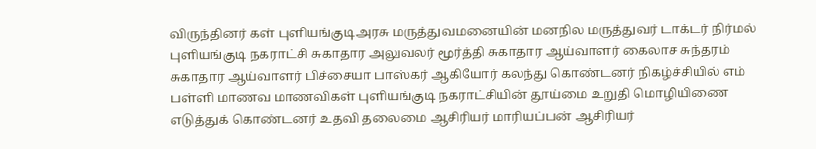விருந்தினர் கள் புளியங்குடிஅரசு மருத்துவமனையின் மனநில மருத்துவர் டாக்டர் நிர்மல் புளியங்குடி நகராட்சி சுகாதார அலுவலர் மூர்த்தி சுகாதார ஆய்வாளர் கைலாச சுந்தரம் சுகாதார ஆய்வாளர் பிச்சையா பாஸ்கர் ஆகியோர் கலந்து கொண்டனர் நிகழ்ச்சியில் எம் பள்ளி மாணவ மாணவிகள் புளியங்குடி நகராட்சியின் தூய்மை உறுதி மொழியிணை எடுத்துக் கொண்டனர் உதவி தலைமை ஆசிரியர் மாரியப்பன் ஆசிரியர்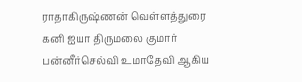ராதாகிருஷ்ணன் வெள்ளத்துரை கனி ஐயா திருமலை குமார் பன்னீர்செல்வி உமாதேவி ஆகிய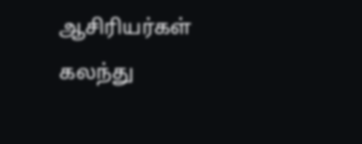ஆசிரியர்கள் கலந்து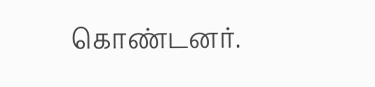கொண்டனர்.